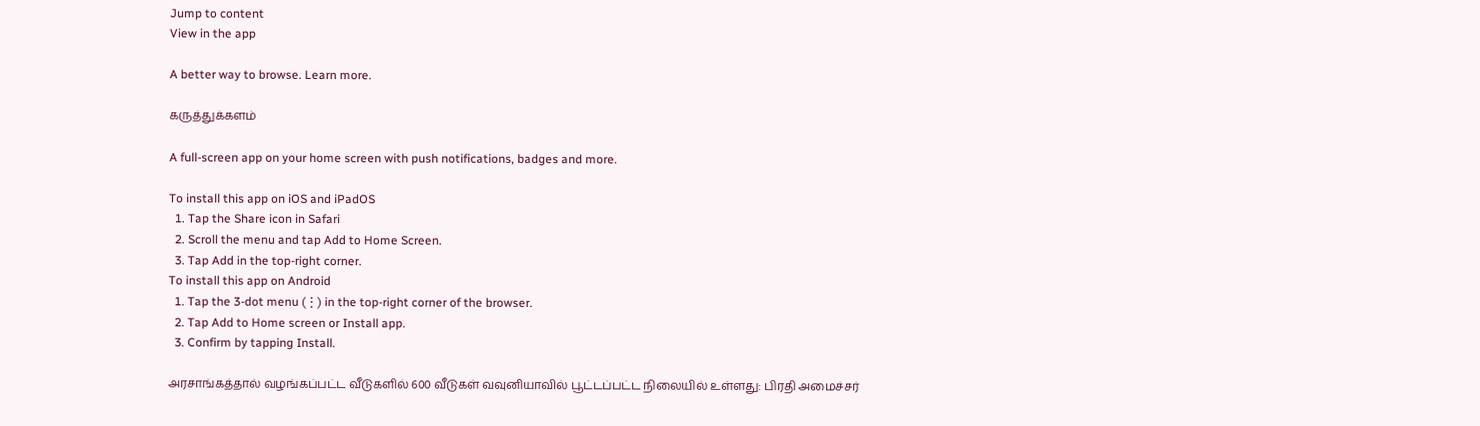Jump to content
View in the app

A better way to browse. Learn more.

கருத்துக்களம்

A full-screen app on your home screen with push notifications, badges and more.

To install this app on iOS and iPadOS
  1. Tap the Share icon in Safari
  2. Scroll the menu and tap Add to Home Screen.
  3. Tap Add in the top-right corner.
To install this app on Android
  1. Tap the 3-dot menu (⋮) in the top-right corner of the browser.
  2. Tap Add to Home screen or Install app.
  3. Confirm by tapping Install.

அரசாங்கத்தால் வழங்கப்பட்ட வீடுகளில் 600 வீடுகள் வவுனியாவில் பூட்டப்பட்ட நிலையில் உள்ளது: பிரதி அமைச்சர்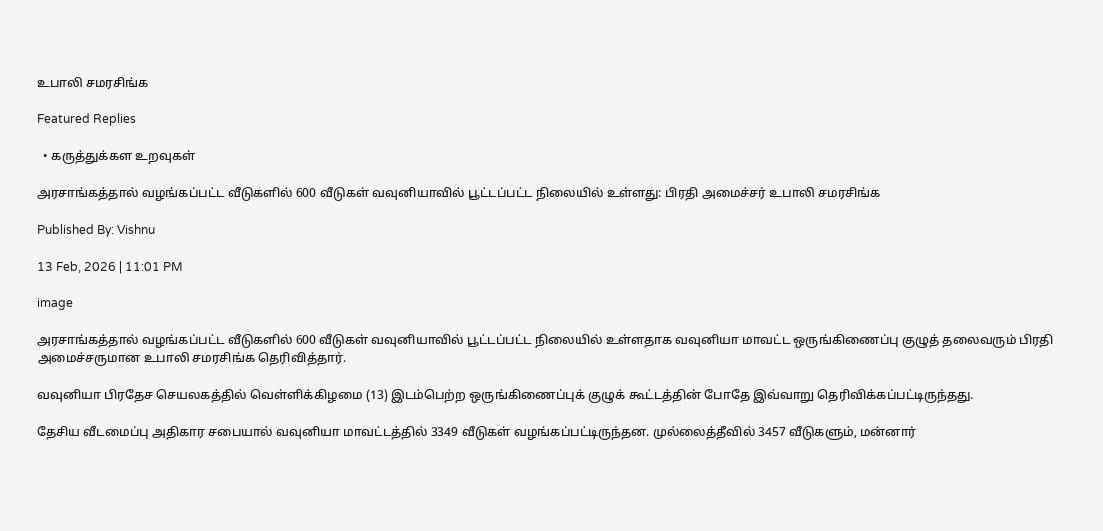உபாலி சமரசிங்க

Featured Replies

  • கருத்துக்கள உறவுகள்

அரசாங்கத்தால் வழங்கப்பட்ட வீடுகளில் 600 வீடுகள் வவுனியாவில் பூட்டப்பட்ட நிலையில் உள்ளது: பிரதி அமைச்சர் உபாலி சமரசிங்க

Published By: Vishnu

13 Feb, 2026 | 11:01 PM

image

அரசாங்கத்தால் வழங்கப்பட்ட வீடுகளில் 600 வீடுகள் வவுனியாவில் பூட்டப்பட்ட நிலையில் உள்ளதாக வவுனியா மாவட்ட ஒருங்கிணைப்பு குழுத் தலைவரும் பிரதி அமைச்சருமான உபாலி சமரசிங்க தெரிவித்தார்.

வவுனியா பிரதேச செயலகத்தில் வெள்ளிக்கிழமை (13) இடம்பெற்ற ஒருங்கிணைப்புக் குழுக் கூட்டத்தின் போதே இவ்வாறு தெரிவிக்கப்பட்டிருந்தது.

தேசிய வீடமைப்பு அதிகார சபையால் வவுனியா மாவட்டத்தில் 3349 வீடுகள் வழங்கப்பட்டிருந்தன. முல்லைத்தீவில் 3457 வீடுகளும், மன்னார்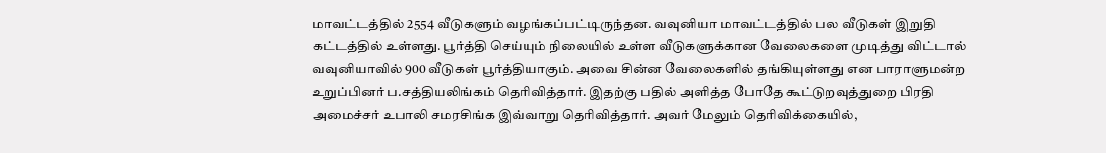மாவட்டத்தில் 2554 வீடுகளும் வழங்கப்பட்டிருந்தன. வவுனியா மாவட்டத்தில் பல வீடுகள் இறுதி கட்டத்தில் உள்ளது. பூர்த்தி செய்யும் நிலையில் உள்ள வீடுகளுக்கான வேலைகளை முடித்து விட்டால் வவுனியாவில் 900 வீடுகள் பூர்த்தியாகும். அவை சின்ன வேலைகளில் தங்கியுள்ளது என பாராளுமன்ற உறுப்பினர் ப.சத்தியலிங்கம் தெரிவித்தார். இதற்கு பதில் அளித்த போதே கூட்டுறவுத்துறை பிரதி அமைச்சர் உபாலி சமரசிங்க இவ்வாறு தெரிவித்தார். அவர் மேலும் தெரிவிக்கையில்,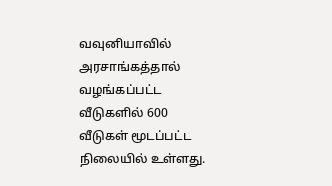வவுனியாவில் அரசாங்கத்தால் வழங்கப்பட்ட வீடுகளில் 600 வீடுகள் மூடப்பட்ட நிலையில் உள்ளது.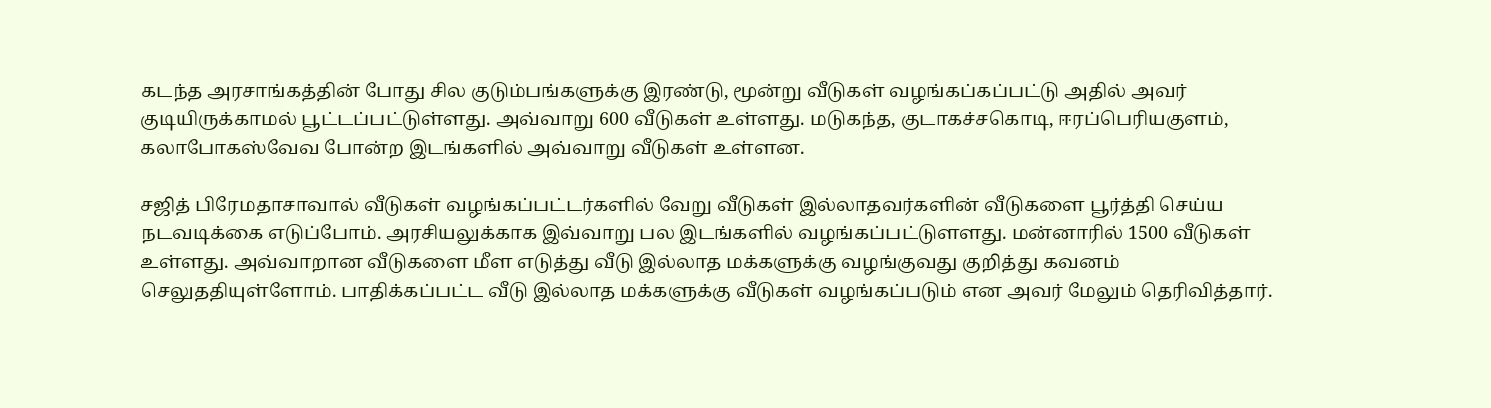கடந்த அரசாங்கத்தின் போது சில குடும்பங்களுக்கு இரண்டு, மூன்று வீடுகள் வழங்கப்கப்பட்டு அதில் அவர் குடியிருக்காமல் பூட்டப்பட்டுள்ளது. அவ்வாறு 600 வீடுகள் உள்ளது. மடுகந்த, குடாகச்சகொடி, ஈரப்பெரியகுளம், கலாபோகஸ்வேவ போன்ற இடங்களில் அவ்வாறு வீடுகள் உள்ளன.

சஜித் பிரேமதாசாவால் வீடுகள் வழங்கப்பட்டர்களில் வேறு வீடுகள் இல்லாதவர்களின் வீடுகளை பூர்த்தி செய்ய நடவடிக்கை எடுப்போம். அரசியலுக்காக இவ்வாறு பல இடங்களில் வழங்கப்பட்டுளளது. மன்னாரில் 1500 வீடுகள் உள்ளது. அவ்வாறான வீடுகளை மீள எடுத்து வீடு இல்லாத மக்களுக்கு வழங்குவது குறித்து கவனம் செலுததியுள்ளோம். பாதிக்கப்பட்ட வீடு இல்லாத மக்களுக்கு வீடுகள் வழங்கப்படும் என அவர் மேலும் தெரிவித்தார்.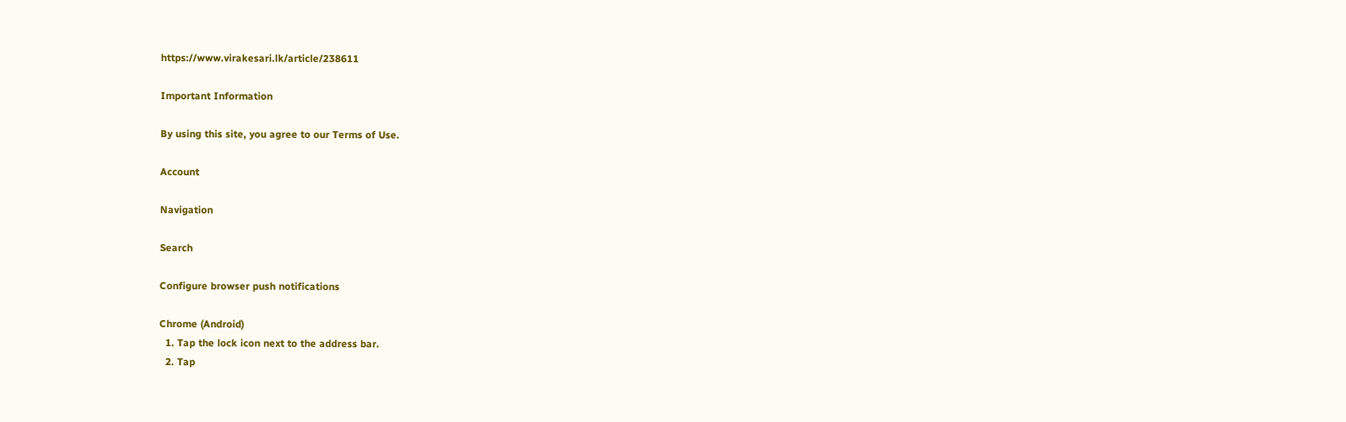https://www.virakesari.lk/article/238611

Important Information

By using this site, you agree to our Terms of Use.

Account

Navigation

Search

Configure browser push notifications

Chrome (Android)
  1. Tap the lock icon next to the address bar.
  2. Tap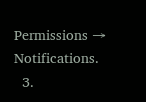Permissions → Notifications.
  3.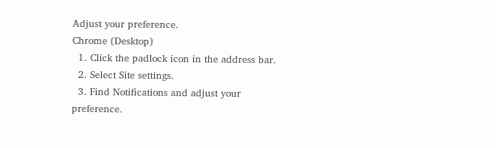Adjust your preference.
Chrome (Desktop)
  1. Click the padlock icon in the address bar.
  2. Select Site settings.
  3. Find Notifications and adjust your preference.